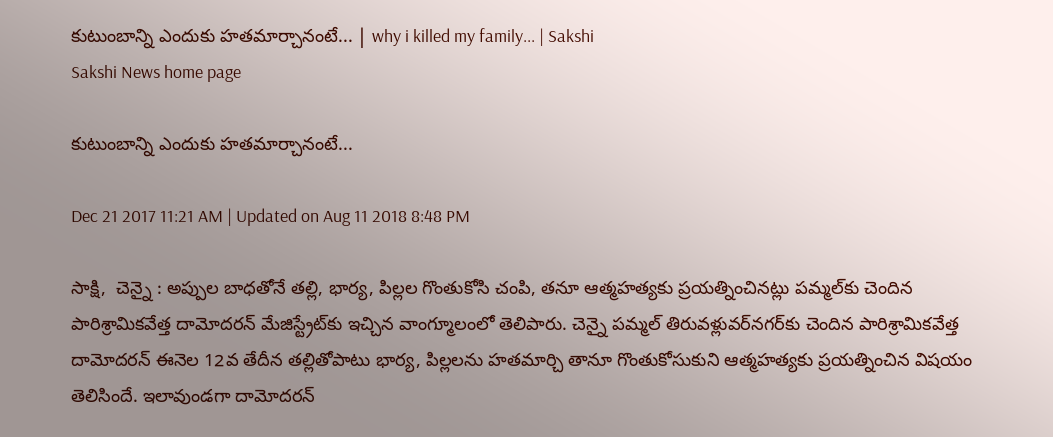కుటుంబాన్ని ఎందుకు హతమార్చానంటే... | why i killed my family... | Sakshi
Sakshi News home page

కుటుంబాన్ని ఎందుకు హతమార్చానంటే...

Dec 21 2017 11:21 AM | Updated on Aug 11 2018 8:48 PM

సాక్షి,  చెన‍్నై ‌: అప్పుల బాధతోనే తల్లి, భార్య, పిల్లల గొంతుకోసి చంపి, తనూ ఆత్మహత్యకు ప్రయత్నించినట్లు పమ్మల్‌కు చెందిన పారిశ్రామికవేత్త దామోదరన్‌ మేజిస్ట్రేట్‌కు ఇచ్చిన వాంగ్మూలంలో తెలిపారు. చెన్నై పమ్మల్‌ తిరువళ్లువర్‌నగర్‌కు చెందిన పారిశ్రామికవేత్త దామోదరన్‌ ఈనెల 12వ తేదీన తల్లితోపాటు భార్య, పిల్లలను హతమార్చి తానూ గొంతుకోసుకుని ఆత్మహత్యకు ప్రయత్నించిన విషయం తెలిసిందే. ఇలావుండగా దామోదరన్‌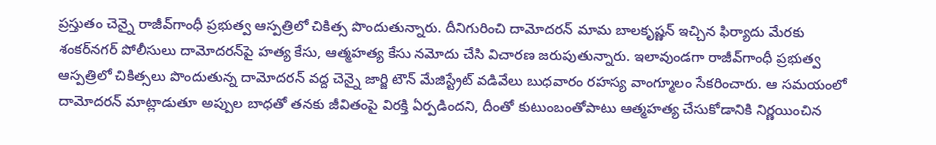ప్రస్తుతం చెన్నై రాజీవ్‌గాంధీ ప్రభుత్వ ఆస్పత్రిలో చికిత్స పొందుతున్నారు. దీనిగురించి దామోదరన్‌ మామ బాలకృష్ణన్‌ ఇచ్చిన ఫిర్యాదు మేరకు శంకర్‌నగర్‌ పోలీసులు దామోదరన్‌పై హత్య కేసు, ఆత్మహత్య కేసు నమోదు చేసి విచారణ జరుపుతున్నారు. ఇలావుండగా రాజీవ్‌గాంధీ ప్రభుత్వ ఆస్పత్రిలో చికిత్సలు పొందుతున్న దామోదరన్‌ వద్ద చెన్నై జార్జి టౌన్‌ మేజిస్ట్రేట్‌ వడివేలు బుధవారం రహస్య వాంగ్మూలం సేకరించారు. ఆ సమయంలో దామోదరన్‌ మాట్లాడుతూ అప్పుల బాధతో తనకు జీవితంపై విరక్తి ఏర్పడిందని, దీంతో కుటుంబంతోపాటు ఆత్మహత్య చేసుకోడానికి నిర్ణయించిన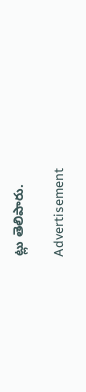ట్లు తెలిపారు.

Advertisement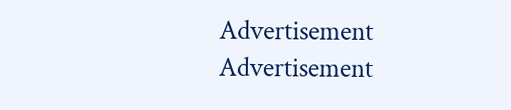Advertisement
Advertisement